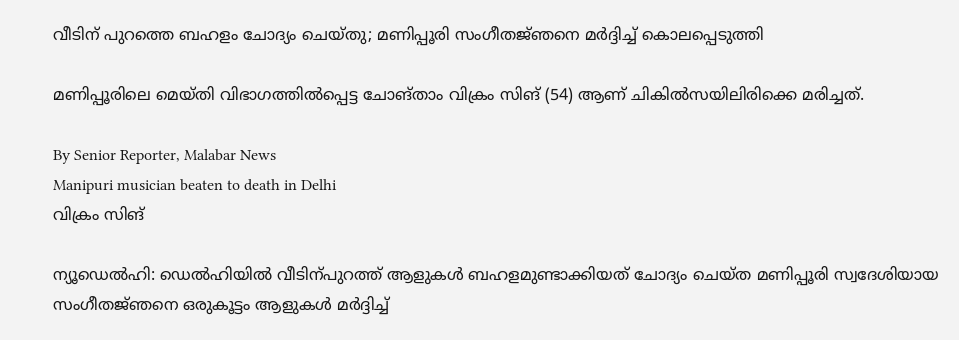വീടിന് പുറത്തെ ബഹളം ചോദ്യം ചെയ്‌തു; മണിപ്പൂരി സംഗീതജ്‌ഞനെ മർദ്ദിച്ച് കൊലപ്പെടുത്തി

മണിപ്പൂരിലെ മെയ്‌തി വിഭാഗത്തിൽപ്പെട്ട ചോങ്താം വിക്രം സിങ് (54) ആണ് ചികിൽസയിലിരിക്കെ മരിച്ചത്.

By Senior Reporter, Malabar News
Manipuri musician beaten to death in Delhi
വിക്രം സിങ്

ന്യൂഡെൽഹി: ഡെൽഹിയിൽ വീടിന്പുറത്ത് ആളുകൾ ബഹളമുണ്ടാക്കിയത് ചോദ്യം ചെയ്‌ത മണിപ്പൂരി സ്വദേശിയായ സംഗീതജ്‌ഞനെ ഒരുകൂട്ടം ആളുകൾ മർദ്ദിച്ച്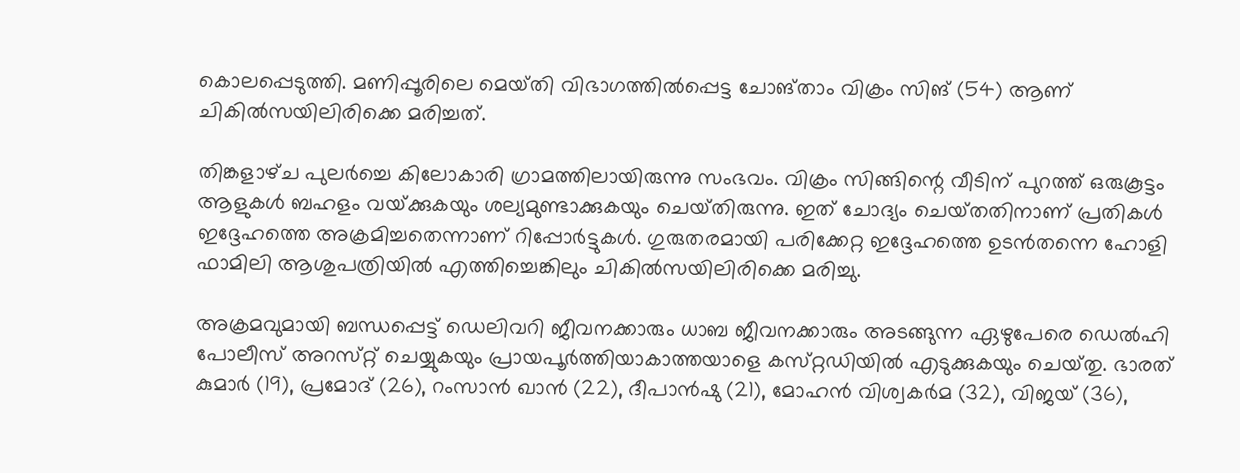കൊലപ്പെടുത്തി. മണിപ്പൂരിലെ മെയ്‌തി വിഭാഗത്തിൽപ്പെട്ട ചോങ്താം വിക്രം സിങ് (54) ആണ് ചികിൽസയിലിരിക്കെ മരിച്ചത്.

തിങ്കളാഴ്‌ച പുലർച്ചെ കിലോകാരി ഗ്രാമത്തിലായിരുന്നു സംഭവം. വിക്രം സിങ്ങിന്റെ വീടിന് പുറത്ത് ഒരുകൂട്ടം ആളുകൾ ബഹളം വയ്‌ക്കുകയും ശല്യമുണ്ടാക്കുകയും ചെയ്‌തിരുന്നു. ഇത് ചോദ്യം ചെയ്‌തതിനാണ് പ്രതികൾ ഇദ്ദേഹത്തെ അക്രമിച്ചതെന്നാണ് റിപ്പോർട്ടുകൾ. ഗുരുതരമായി പരിക്കേറ്റ ഇദ്ദേഹത്തെ ഉടൻതന്നെ ഹോളി ഫാമിലി ആശുപത്രിയിൽ എത്തിച്ചെങ്കിലും ചികിൽസയിലിരിക്കെ മരിച്ചു.

അക്രമവുമായി ബന്ധപ്പെട്ട് ഡെലിവറി ജീവനക്കാരും ധാബ ജീവനക്കാരും അടങ്ങുന്ന ഏഴുപേരെ ഡെൽഹി പോലീസ് അറസ്‌റ്റ് ചെയ്യുകയും പ്രായപൂർത്തിയാകാത്തയാളെ കസ്‌റ്റഡിയിൽ എടുക്കുകയും ചെയ്‌തു. ഭാരത് കുമാർ (19), പ്രമോദ് (26), റംസാൻ ഖാൻ (22), ദീപാൻഷു (21), മോഹൻ വിശ്വകർമ (32), വിജയ് (36),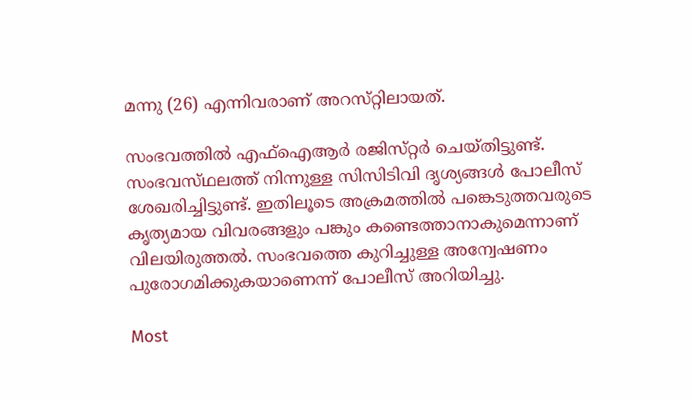മന്നു (26) എന്നിവരാണ് അറസ്‌റ്റിലായത്‌.

സംഭവത്തിൽ എഫ്‌ഐആർ രജിസ്‌റ്റർ ചെയ്‌തിട്ടുണ്ട്‌. സംഭവസ്‌ഥലത്ത്‌ നിന്നുള്ള സിസിടിവി ദൃശ്യങ്ങൾ പോലീസ് ശേഖരിച്ചിട്ടുണ്ട്. ഇതിലൂടെ അക്രമത്തിൽ പങ്കെടുത്തവരുടെ കൃത്യമായ വിവരങ്ങളും പങ്കും കണ്ടെത്താനാകുമെന്നാണ് വിലയിരുത്തൽ. സംഭവത്തെ കുറിച്ചുള്ള അന്വേഷണം പുരോഗമിക്കുകയാണെന്ന് പോലീസ് അറിയിച്ചു.

Most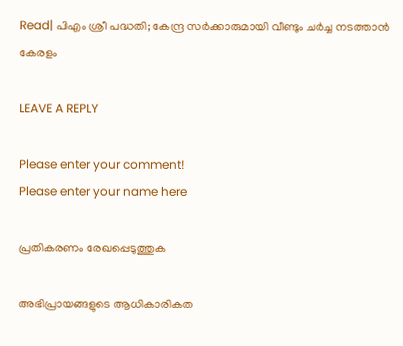Read| പിഎം ശ്രീ പദ്ധതി; കേന്ദ്ര സർക്കാരുമായി വീണ്ടും ചർച്ച നടത്താൻ കേരളം

LEAVE A REPLY

Please enter your comment!
Please enter your name here

പ്രതികരണം രേഖപ്പെടുത്തുക

അഭിപ്രായങ്ങളുടെ ആധികാരികത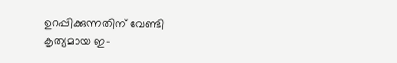ഉറപ്പിക്കുന്നതിന് വേണ്ടി കൃത്യമായ ഇ-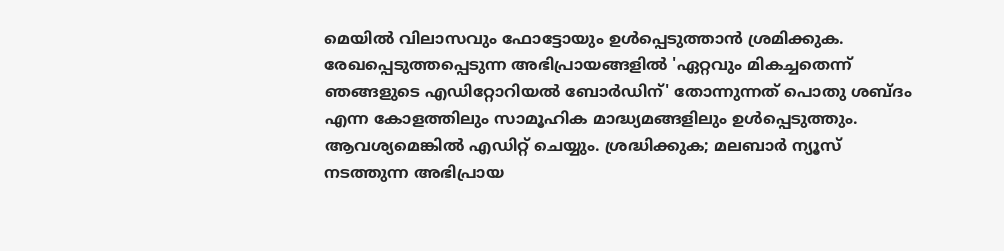മെയിൽ വിലാസവും ഫോട്ടോയും ഉൾപ്പെടുത്താൻ ശ്രമിക്കുക. രേഖപ്പെടുത്തപ്പെടുന്ന അഭിപ്രായങ്ങളിൽ 'ഏറ്റവും മികച്ചതെന്ന് ഞങ്ങളുടെ എഡിറ്റോറിയൽ ബോർഡിന്' തോന്നുന്നത് പൊതു ശബ്‌ദം എന്ന കോളത്തിലും സാമൂഹിക മാദ്ധ്യമങ്ങളിലും ഉൾപ്പെടുത്തും. ആവശ്യമെങ്കിൽ എഡിറ്റ് ചെയ്യും. ശ്രദ്ധിക്കുക; മലബാർ ന്യൂസ് നടത്തുന്ന അഭിപ്രായ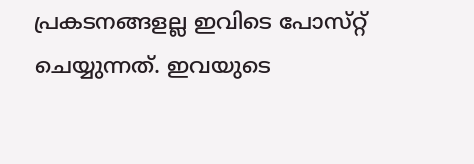പ്രകടനങ്ങളല്ല ഇവിടെ പോസ്‌റ്റ് ചെയ്യുന്നത്. ഇവയുടെ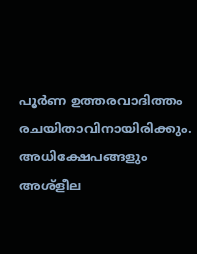പൂർണ ഉത്തരവാദിത്തം രചയിതാവിനായിരിക്കും. അധിക്ഷേപങ്ങളും അശ്‌ളീല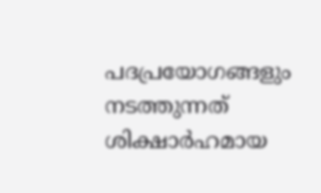പദപ്രയോഗങ്ങളും നടത്തുന്നത് ശിക്ഷാർഹമായ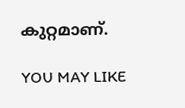കുറ്റമാണ്.

YOU MAY LIKE